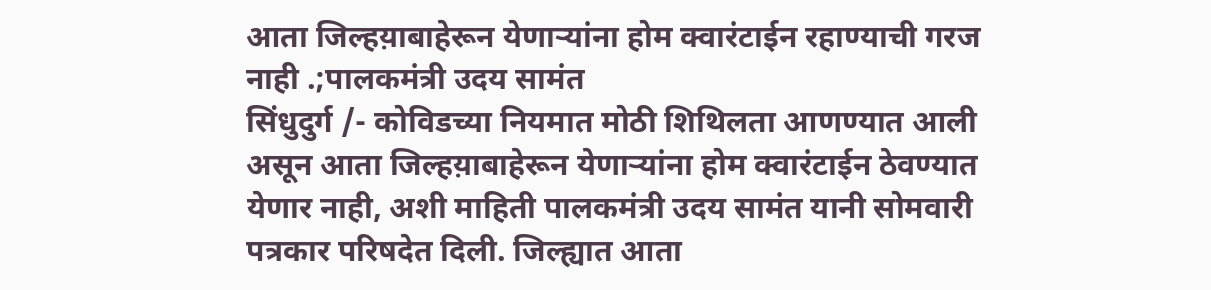आता जिल्हय़ाबाहेरून येणाऱ्यांना होम क्वारंटाईन रहाण्याची गरज नाही .;पालकमंत्री उदय सामंत
सिंधुदुर्ग /- कोविडच्या नियमात मोठी शिथिलता आणण्यात आली असून आता जिल्हय़ाबाहेरून येणाऱ्यांना होम क्वारंटाईन ठेवण्यात येणार नाही, अशी माहिती पालकमंत्री उदय सामंत यानी सोमवारी पत्रकार परिषदेत दिली. जिल्ह्यात आता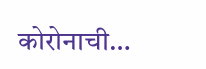कोरोनाची…